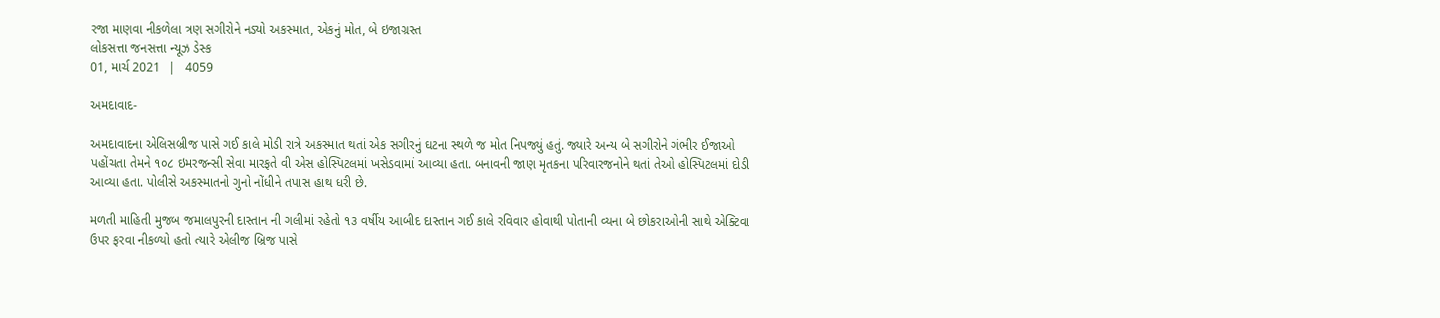રજા માણવા નીકળેલા ત્રણ સગીરોને નડ્યો અકસ્માત, એકનું મોત, બે ઇજાગ્રસ્ત
લોકસત્તા જનસત્તા ન્યૂઝ ડેસ્ક
01, માર્ચ 2021  |   4059

અમદાવાદ-

અમદાવાદના એલિસબ્રીજ પાસે ગઈ કાલે મોડી રાત્રે અકસ્માત થતાં એક સગીરનું ઘટના સ્થળે જ મોત નિપજ્યું હતું. જ્યારે અન્ય બે સગીરોને ગંભીર ઈજાઓ પહોંચતા તેમને ૧૦૮ ઇમરજન્સી સેવા મારફતે વી એસ હોસ્પિટલમાં ખસેડવામાં આવ્યા હતા. બનાવની જાણ મૃતકના પરિવારજનોને થતાં તેઓ હોસ્પિટલમાં દોડી આવ્યા હતા. પોલીસે અકસ્માતનો ગુનો નોંધીને તપાસ હાથ ધરી છે.

મળતી માહિતી મુજબ જમાલપુરની દાસ્તાન ની ગલીમાં રહેતો ૧૩ વર્ષીય આબીદ દાસ્તાન ગઈ કાલે રવિવાર હોવાથી પોતાની વ્યના બે છોકરાઓની સાથે એક્ટિવા ઉપર ફરવા નીકળ્યો હતો ત્યારે એલીજ બ્રિજ પાસે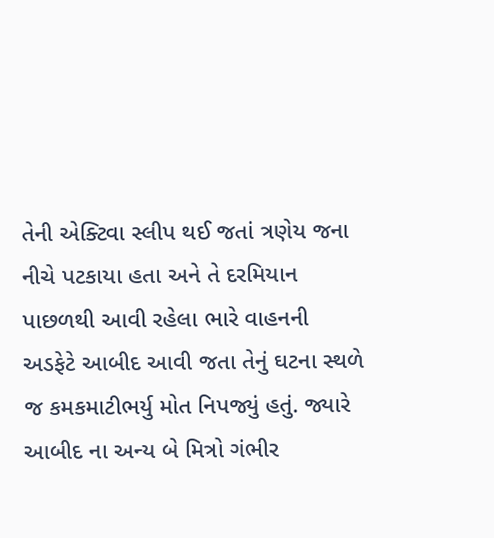તેની એક્ટિવા સ્લીપ થઈ જતાં ત્રણેય જના નીચે પટકાયા હતા અને તે દરમિયાન પાછળથી આવી રહેલા ભારે વાહનની અડફેટે આબીદ આવી જતા તેનું ઘટના સ્થળે જ કમકમાટીભર્યુ મોત નિપજ્યું હતું. જ્યારે આબીદ ના અન્ય બે મિત્રો ગંભીર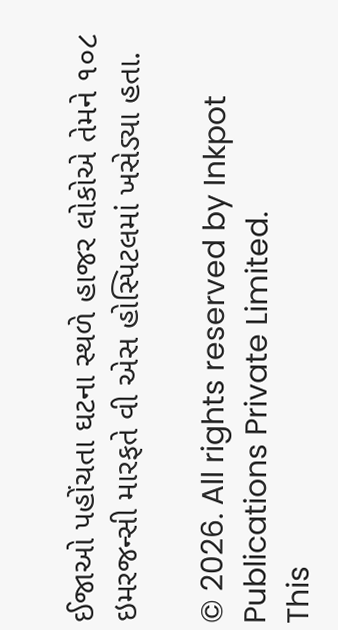ઈજાઓ પહોંચતા ઘટના સ્થળે હાજર લોકોએ તેમને ૧૦૮ ઇમરજન્સી મારફતે વી એસ હોસ્પિટલમાં ખસેડ્યા હતા.

© 2026. All rights reserved by Inkpot Publications Private Limited.
This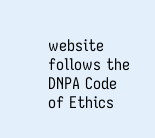website follows the DNPA Code of Ethics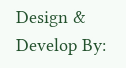Design & Develop By: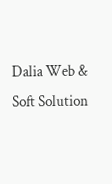Dalia Web & Soft Solution